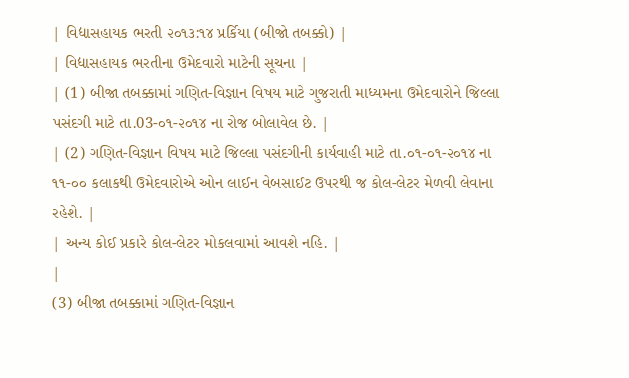| વિદ્યાસહાયક ભરતી ૨૦૧૩:૧૪ પ્રર્કિયા (બીજો તબક્કો) |
| વિદ્યાસહાયક ભરતીના ઉમેદવારો માટેની સૂચના |
| (1) બીજા તબક્કામાં ગણિત-વિજ્ઞાન વિષય માટે ગુજરાતી માધ્યમના ઉમેદવારોને જિલ્લા પસંદગી માટે તા.03-૦૧-૨૦૧૪ ના રોજ બોલાવેલ છે. |
| (2) ગણિત-વિજ્ઞાન વિષય માટે જિલ્લા પસંદગીની કાર્યવાહી માટે તા.૦૧-૦૧-૨૦૧૪ ના ૧૧-૦૦ કલાકથી ઉમેદવારોએ ઓન લાઈન વેબસાઈટ ઉપરથી જ કોલ-લેટર મેળવી લેવાના રહેશે. |
| અન્ય કોઈ પ્રકારે કોલ-લેટર મોકલવામાં આવશે નહિ. |
|
(3) બીજા તબક્કામાં ગણિત-વિજ્ઞાન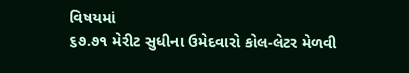વિષયમાં
૬૭.૭૧ મેરીટ સુધીના ઉમેદવારો કોલ-લેટર મેળવી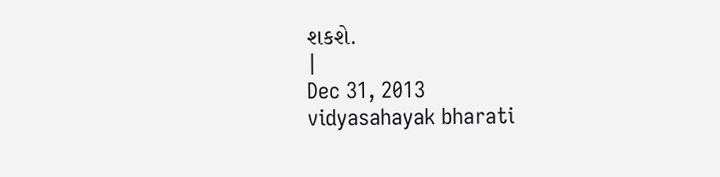શકશે.
|
Dec 31, 2013
vidyasahayak bharati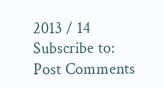2013 / 14
Subscribe to:
Post Comments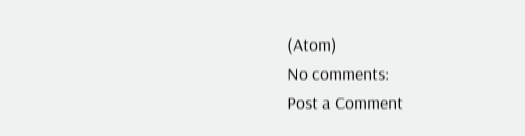(Atom)
No comments:
Post a Comment